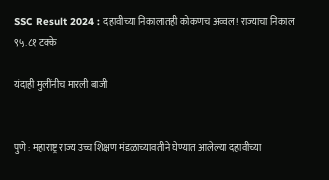SSC Result 2024 : दहावीच्या निकालातही कोकणच अव्वल! राज्याचा निकाल ९५.८१ टक्के

यंदाही मुलींनीच मारली बाजी


पुणे : महाराष्ट्र राज्य उच्च शिक्षण मंडळाच्यावतीने घेण्यात आलेल्या दहावीच्या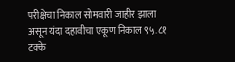परीक्षेचा निकाल सोमवारी जाहीर झाला असून यंदा दहावीचा एकूण निकाल ९५.८१ टक्के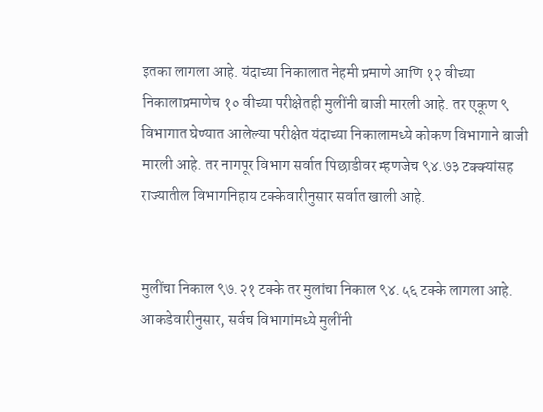इतका लागला आहे. यंदाच्या निकालात नेहमी प्रमाणे आणि १२ वीच्या निकालाप्रमाणेच १० वीच्या परीक्षेतही मुलींनी बाजी मारली आहे. तर एकूण ९ विभागात घेण्यात आलेल्या परीक्षेत यंदाच्या निकालामध्ये कोकण विभागाने बाजी मारली आहे. तर नागपूर विभाग सर्वात पिछाडीवर म्हणजेच ९४.७३ टक्क्यांसह राज्यातील विभागनिहाय टक्केवारीनुसार सर्वात खाली आहे.


मुलींचा निकाल ९७.२१ टक्के तर मुलांचा निकाल ९४.५६ टक्के लागला आहे. आकडेवारीनुसार, सर्वच विभागांमध्ये मुलींनी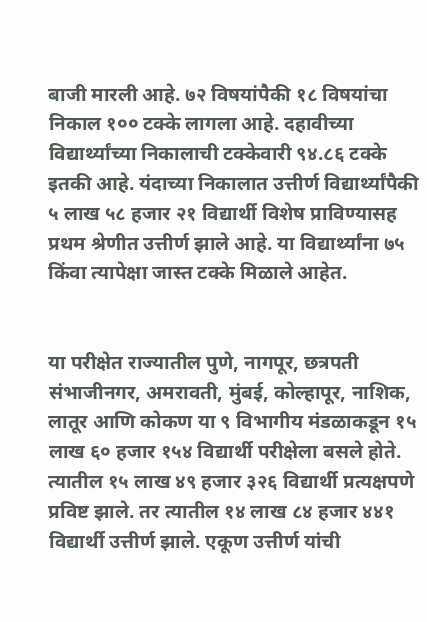बाजी मारली आहे. ७२ विषयांपैकी १८ विषयांचा निकाल १०० टक्के लागला आहे. दहावीच्या विद्यार्थ्यांच्या निकालाची टक्केवारी ९४.८६ टक्के इतकी आहे. यंदाच्या निकालात उत्तीर्ण विद्यार्थ्यांपैकी ५ लाख ५८ हजार २१ विद्यार्थी विशेष प्राविण्यासह प्रथम श्रेणीत उत्तीर्ण झाले आहे. या विद्यार्थ्यांना ७५ किंवा त्यापेक्षा जास्त टक्के मिळाले आहेत.


या परीक्षेत राज्यातील पुणे, नागपूर, छत्रपती संभाजीनगर, अमरावती, मुंबई, कोल्हापूर, नाशिक, लातूर आणि कोकण या ९ विभागीय मंडळाकडून १५ लाख ६० हजार १५४ विद्यार्थी परीक्षेला बसले होते. त्यातील १५ लाख ४९ हजार ३२६ विद्यार्थी प्रत्यक्षपणे प्रविष्ट झाले. तर त्यातील १४ लाख ८४ हजार ४४१ विद्यार्थी उत्तीर्ण झाले. एकूण उत्तीर्ण यांची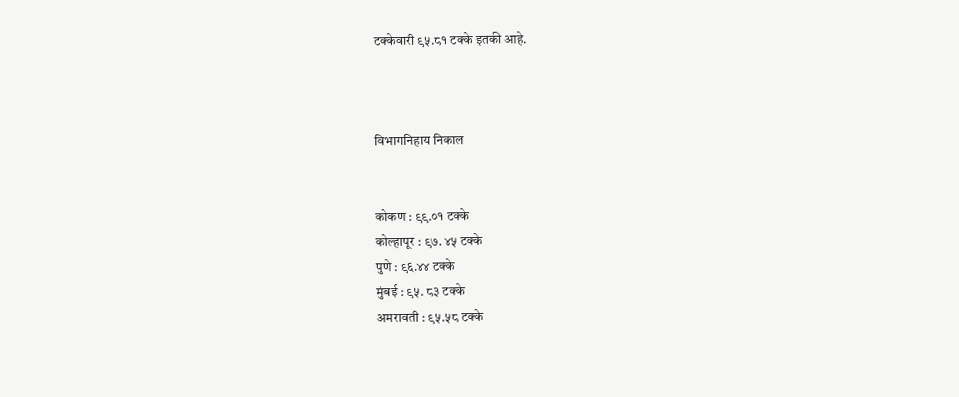टक्केवारी ९५.८१ टक्के इतकी आहे.



विभागनिहाय निकाल


कोकण : ९९.०१ टक्के
कोल्हापूर : ९७. ४५ टक्के
पुणे : ९६.४४ टक्के
मुंबई : ९५. ८३ टक्के
अमरावती : ९५.५८ टक्के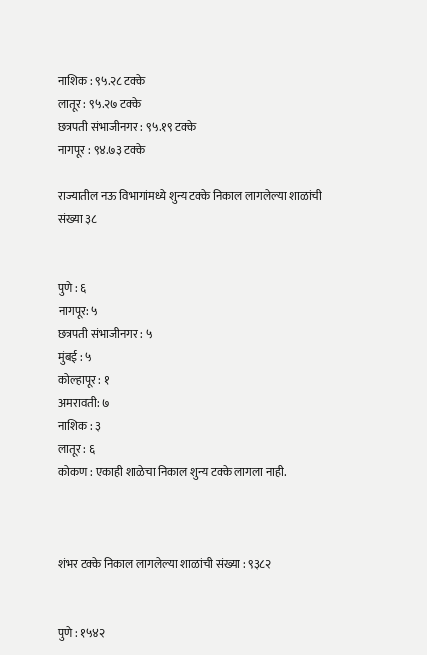नाशिक : ९५.२८ टक्के
लातूर : ९५.२७ टक्के
छत्रपती संभाजीनगर : ९५.१९ टक्के
नागपूर : ९४.७३ टक्के

राज्यातील नऊ विभागांमध्ये शुन्य टक्के निकाल लागलेल्या शाळांची संख्या ३८


पुणे : ६
नागपूर: ५
छत्रपती संभाजीनगर : ५
मुंबई : ५
कोल्हापूर : १
अमरावती: ७
नाशिक : ३
लातूर : ६
कोकण : एकाही शाळेचा निकाल शुन्य टक्के लागला नाही.



शंभर टक्के निकाल लागलेल्या शाळांची संख्या : ९३८२


पुणे : १५४२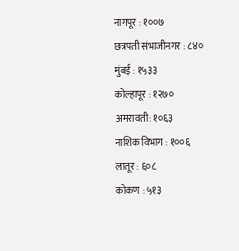नागपूर : १००७
छत्रपती संभाजीनगर : ८४०
मुंबई : १५३३
कोल्हापूर : १२७०
अमरावती: १०६३
नाशिक विभाग : १००६
लातूर : ६०८
कोकण : ५१३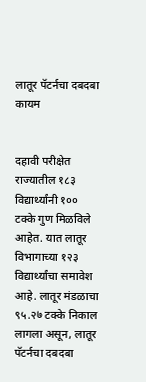लातूर पॅटर्नचा दबदबा कायम


दहावी परीक्षेत राज्यातील १८३ विद्यार्थ्यांनी १०० टक्के गुण मिळविले आहेत. यात लातूर विभागाच्या १२३ विद्यार्थ्यांचा समावेश आहे. लातूर मंडळाचा ९५.२७ टक्के निकाल लागला असून, लातूर पॅटर्नचा दबदबा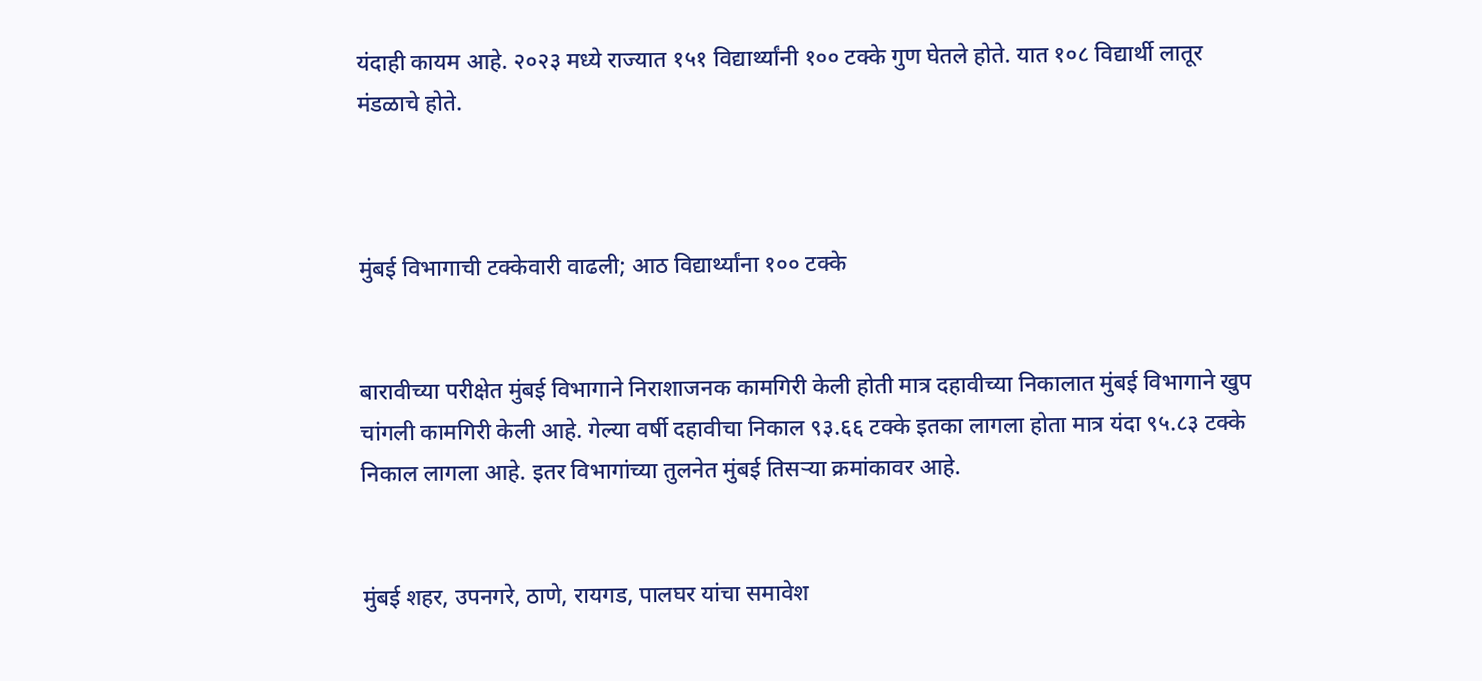यंदाही कायम आहे. २०२३ मध्ये राज्यात १५१ विद्यार्थ्यांनी १०० टक्के गुण घेतले होते. यात १०८ विद्यार्थी लातूर मंडळाचे होते.



मुंबई विभागाची टक्केवारी वाढली; आठ विद्यार्थ्यांना १०० टक्के


बारावीच्या परीक्षेत मुंबई विभागाने निराशाजनक कामगिरी केली होती मात्र दहावीच्या निकालात मुंबई विभागाने खुप चांगली कामगिरी केली आहे. गेल्या वर्षी दहावीचा निकाल ९३.६६ टक्के इतका लागला होता मात्र यंदा ९५.८३ टक्के निकाल लागला आहे. इतर विभागांच्या तुलनेत मुंबई तिसऱ्या क्रमांकावर आहे.


मुंबई शहर, उपनगरे, ठाणे, रायगड, पालघर यांचा समावेश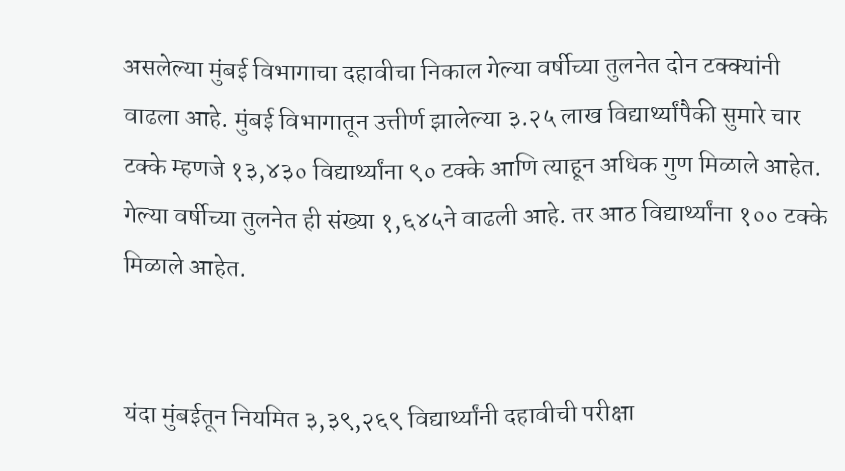असलेल्या मुंबई विभागाचा दहावीचा निकाल गेल्या वर्षीच्या तुलनेत दोन टक्क्यांनी वाढला आहे. मुंबई विभागातून उत्तीर्ण झालेल्या ३.२५ लाख विद्यार्थ्यांपैकी सुमारे चार टक्के म्हणजे १३,४३० विद्यार्थ्यांना ९० टक्के आणि त्याहून अधिक गुण मिळाले आहेत. गेल्या वर्षीच्या तुलनेत ही संख्या १,६४५ने वाढली आहे. तर आठ विद्यार्थ्यांना १०० टक्के मिळाले आहेत.


यंदा मुंबईतून नियमित ३,३९,२६९ विद्यार्थ्यांनी दहावीची परीक्षा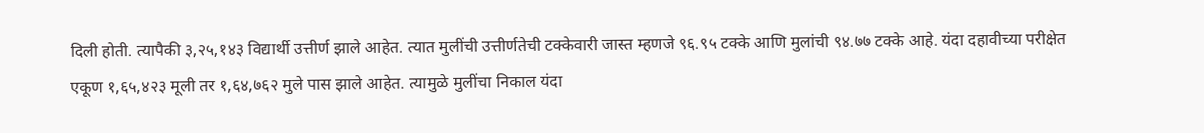दिली होती. त्यापैकी ३,२५,१४३ विद्यार्थी उत्तीर्ण झाले आहेत. त्यात मुलींची उत्तीर्णतेची टक्केवारी जास्त म्हणजे ९६.९५ टक्के आणि मुलांची ९४.७७ टक्के आहे. यंदा दहावीच्या परीक्षेत एकूण १,६५,४२३ मूली तर १,६४,७६२ मुले पास झाले आहेत. त्यामुळे मुलींचा निकाल यंदा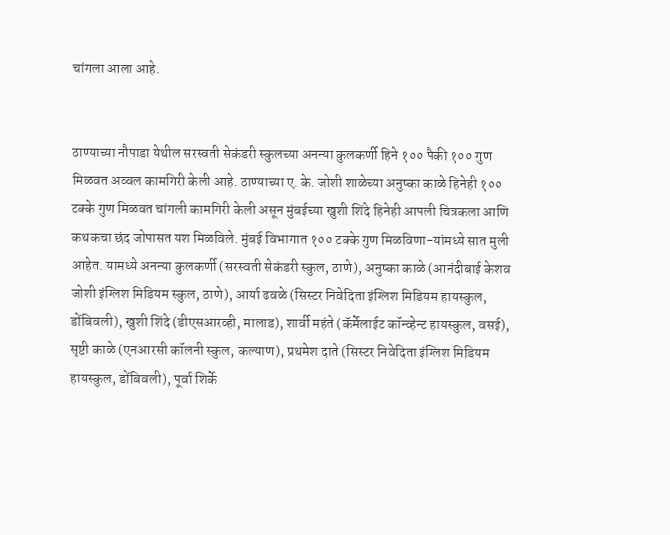चांगला आला आहे.


ठाण्याच्या नौपाडा येथील सरस्वती सेकंडरी स्कुलच्या अनन्या कुलकर्णी हिने १०० पैकी १०० गुण मिळवत अव्वल कामगिरी केली आहे. ठाण्याच्या ए. के. जोशी शाळेच्या अनुष्का काळे हिनेही १०० टक्के गुण मिळवत चांगली कामगिरी केली असून मुंबईच्या खुशी शिंदे हिनेही आपली चित्रकला आणि कथकचा छंद जोपासत यश मिळविले. मुंबई विभागात १०० टक्के गुण मिळविणा-यांमध्ये सात मुली आहेत. यामध्ये अनन्या कुलकर्णी (सरस्वती सेकंडरी स्कुल, ठाणे), अनुष्का काळे (आनंदीबाई केशव जोशी इंग्लिश मिडियम स्कुल, ठाणे), आर्या ढवळे (सिस्टर निवेदिता इंग्लिश मिडियम हायस्कुल, डोंबिवली), खुशी शिंदे (डीएसआरव्ही, मालाड), शार्वी महंते (कॅर्मेलाईट कॉन्व्हेन्ट हायस्कुल, वसई), सृष्टी काळे (एनआरसी कॉलनी स्कुल, कल्याण), प्रथमेश दाते (सिस्टर निवेदिता इंग्लिश मिडियम हायस्कुल, डोंबिवली), पूर्वा शिर्के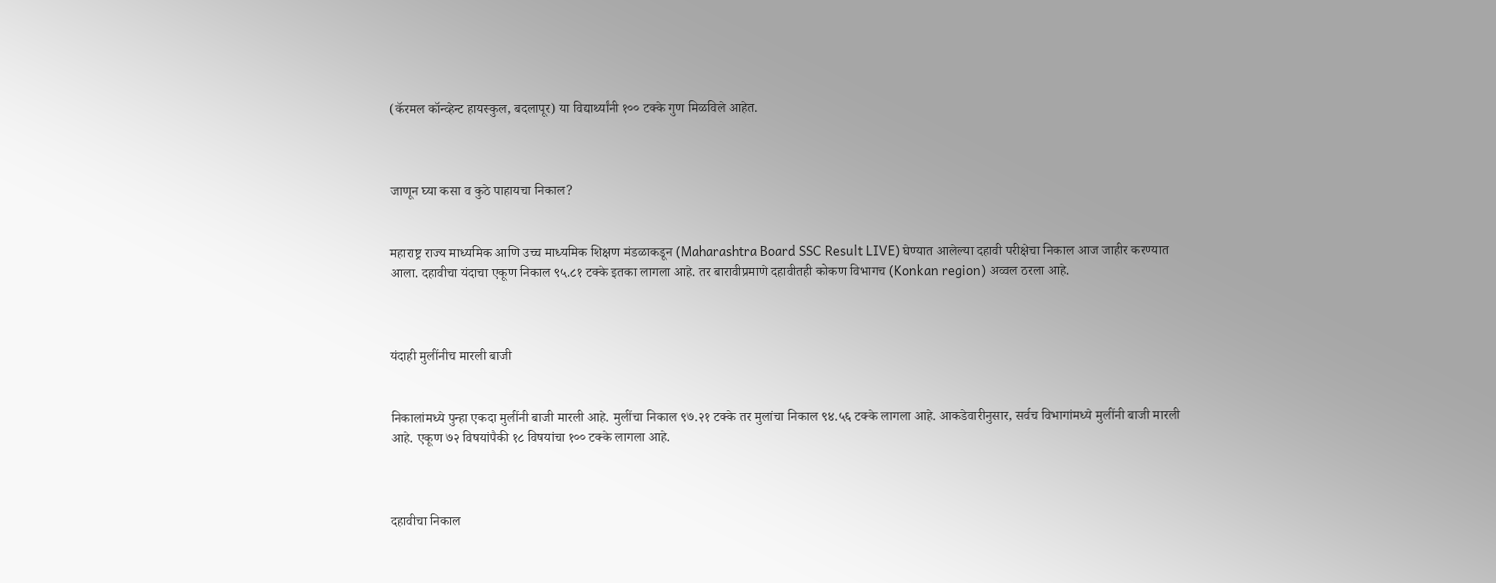(कॅरमल कॉन्व्हेन्ट हायस्कुल, बदलापूर) या विद्यार्थ्यांनी १०० टक्के गुण मिळविले आहेत.



जाणून घ्या कसा व कुठे पाहायचा निकाल?


महाराष्ट्र राज्य माध्यमिक आणि उच्च माध्यमिक शिक्षण मंडळाकडून (Maharashtra Board SSC Result LIVE) घेण्यात आलेल्या दहावी परीक्षेचा निकाल आज जाहीर करण्यात आला. दहावीचा यंदाचा एकूण निकाल ९५.८१ टक्के इतका लागला आहे. तर बारावीप्रमाणे दहावीतही कोकण विभागच (Konkan region) अव्वल ठरला आहे.



यंदाही मुलींनीच मारली बाजी


निकालांमध्ये पुन्हा एकदा मुलींनी बाजी मारली आहे. मुलींचा निकाल ९७.२१ टक्के तर मुलांचा निकाल ९४.५६ टक्के लागला आहे. आकडेवारीनुसार, सर्वच विभागांमध्ये मुलींनी बाजी मारली आहे. एकूण ७२ विषयांपैकी १८ विषयांचा १०० टक्के लागला आहे.



दहावीचा निकाल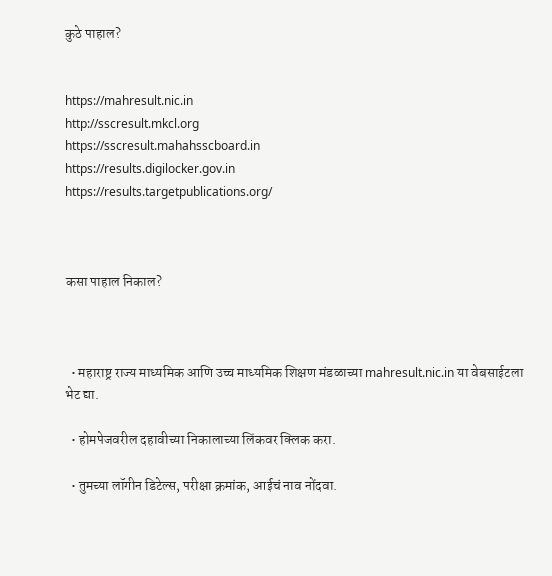कुठे पाहाल?


https://mahresult.nic.in
http://sscresult.mkcl.org
https://sscresult.mahahsscboard.in
https://results.digilocker.gov.in
https://results.targetpublications.org/



कसा पाहाल निकाल?



  • महाराष्ट्र राज्य माध्यमिक आणि उच्च माध्यमिक शिक्षण मंडळाच्या mahresult.nic.in या वेबसाईटला भेट द्या.

  • होमपेजवरील दहावीच्या निकालाच्या लिंकवर क्लिक करा.

  • तुमच्या लॉगीन डिटेल्स, परीक्षा क्रमांक, आईचं नाव नोंदवा.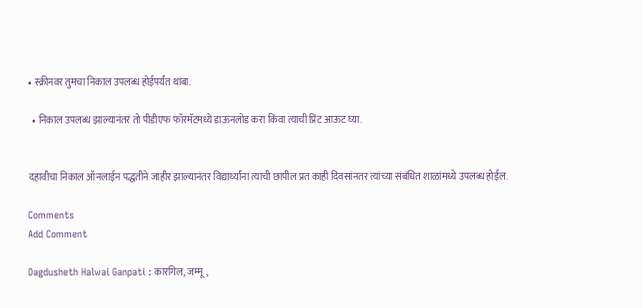• स्क्रीनवर तुमचा निकाल उपलब्ध होईपर्यंत थांबा.

  • निकाल उपलब्ध झाल्यानंतर तो पीडीएफ फॉरमॅटमध्ये डाऊनलोड करा किंवा त्याची प्रिंट आऊट घ्या.


दहावीचा निकाल ऑनलाईन पद्धतीने जाहीर झाल्यानंतर विद्यार्थ्यांना त्याची छापील प्रत काही दिवसांनतर त्यांच्या संबंधित शाळांमध्ये उपलब्ध होईल.

Comments
Add Comment

Dagdusheth Halwai Ganpati : कारगिल, जम्मू,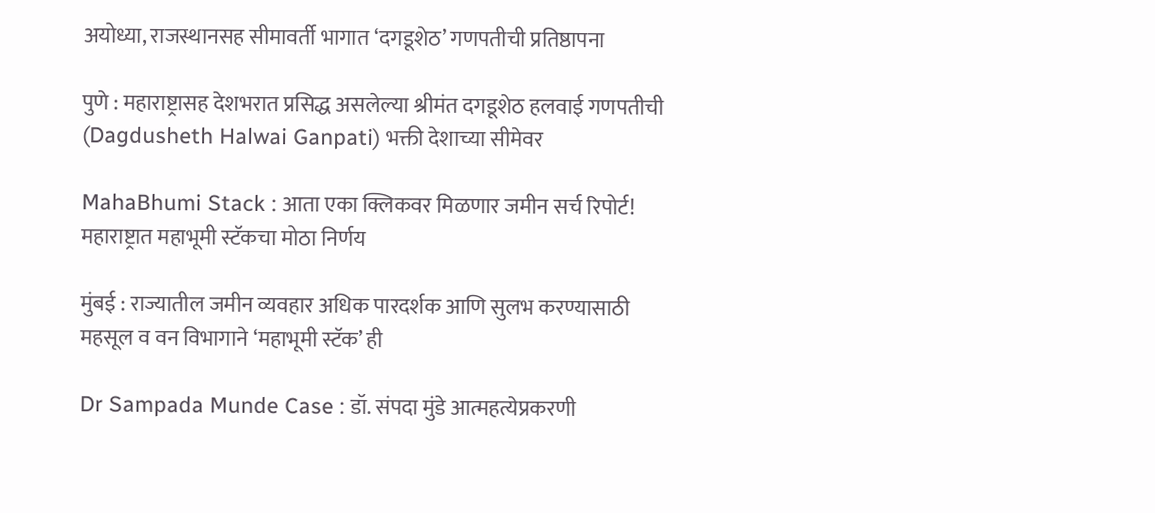अयोध्या, राजस्थानसह सीमावर्ती भागात ‘दगडूशेठ’ गणपतीची प्रतिष्ठापना

पुणे : महाराष्ट्रासह देशभरात प्रसिद्ध असलेल्या श्रीमंत दगडूशेठ हलवाई गणपतीची (Dagdusheth Halwai Ganpati) भक्ती देशाच्या सीमेवर

MahaBhumi Stack : आता एका क्लिकवर मिळणार जमीन सर्च रिपोर्ट! महाराष्ट्रात महाभूमी स्टॅकचा मोठा निर्णय

मुंबई : राज्यातील जमीन व्यवहार अधिक पारदर्शक आणि सुलभ करण्यासाठी महसूल व वन विभागाने ‘महाभूमी स्टॅक’ ही

Dr Sampada Munde Case : डॉ. संपदा मुंडे आत्महत्येप्रकरणी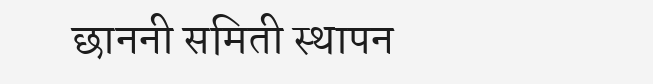छाननी समिती स्थापन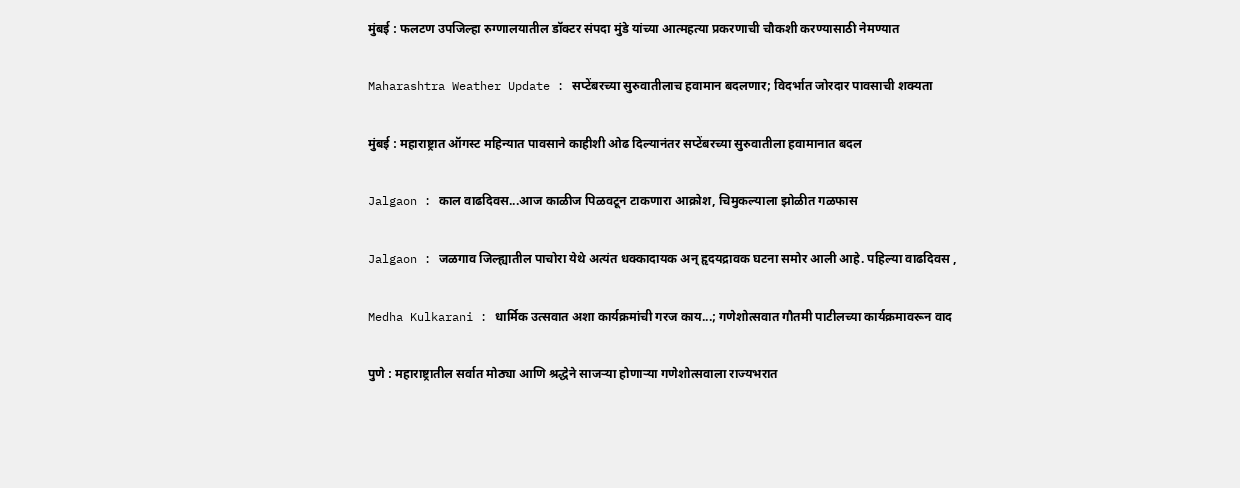मुंबई : फलटण उपजिल्हा रुग्णालयातील डॉक्टर संपदा मुंडे यांच्या आत्महत्या प्रकरणाची चौकशी करण्यासाठी नेमण्यात

Maharashtra Weather Update : सप्टेंबरच्या सुरुवातीलाच हवामान बदलणार; विदर्भात जोरदार पावसाची शक्यता

मुंबई : महाराष्ट्रात ऑगस्ट महिन्यात पावसाने काहीशी ओढ दिल्यानंतर सप्टेंबरच्या सुरुवातीला हवामानात बदल

Jalgaon : काल वाढदिवस...आज काळीज पिळवटून टाकणारा आक्रोश, चिमुकल्याला झोळीत गळफास

Jalgaon : जळगाव जिल्ह्यातील पाचोरा येथे अत्यंत धक्कादायक अन् हृदयद्रावक घटना समोर आली आहे. पहिल्या वाढदिवस ,

Medha Kulkarani : धार्मिक उत्सवात अशा कार्यक्रमांची गरज काय...; गणेशोत्सवात गौतमी पाटीलच्या कार्यक्रमावरून वाद

पुणे : महाराष्ट्रातील सर्वात मोठ्या आणि श्रद्धेने साजऱ्या होणाऱ्या गणेशोत्सवाला राज्यभरात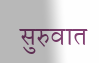सुरुवात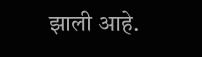झाली आहे.